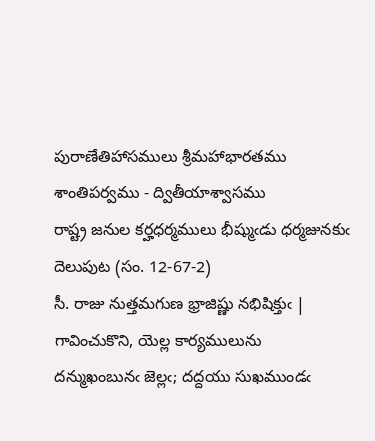పురాణేతిహాసములు శ్రీమహాభారతము శాంతిపర్వము - ద్వితీయాశ్వాసము
రాష్ట్ర జనుల కర్హధర్మములు భీష్ముఁడు ధర్మజునకుఁ దెలుపుట (సం. 12-67-2)
సీ. రాజు నుత్తమగుణ భ్రాజిష్ణు నభిషిక్తుఁ | గావించుకొని, యెల్ల కార్యములును
దన్ముఖంబునఁ జెల్లఁ; దద్దయు సుఖముండఁ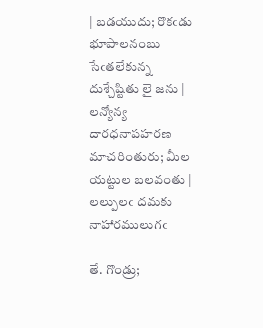| బడయుదు; రొకఁడు భూపాలనంబు
సేఁతలేకున్న దుశ్చేష్టితు లై జను | లన్యోన్య దారధనాపహరణ
మాచరింతురు; మీల యట్టుల బలవంతు | లల్పులఁ దమకు నాహారములుగఁ

తే. గొండ్రు;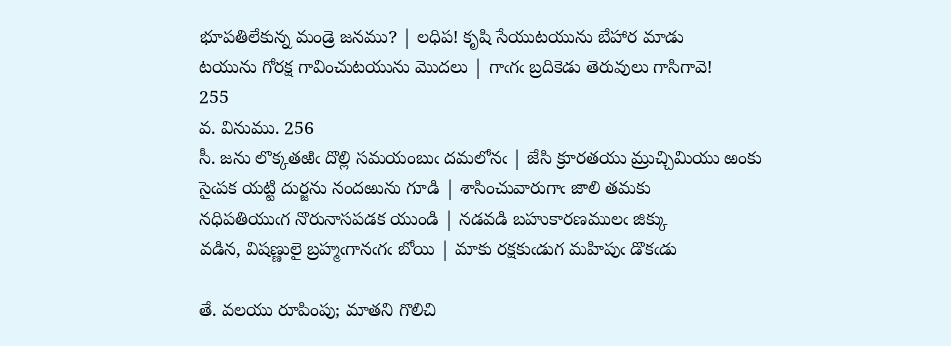భూపతిలేకున్న మండ్రె జనము? | లధిప! కృషి సేయుటయును బేహార మాడు
టయును గోరక్ష గావించుటయును మొదలు | గాఁగఁ బ్రదికెడు తెరువులు గాసిగావె!
255
వ. వినుము. 256
సీ. జను లొక్కతఱిఁ దొల్లి సమయంబుఁ దమలోనఁ | జేసి క్రూరతయు మ్రుచ్చిమియు ఱంకు
సైఁపక యట్టి దుర్జను నందఱును గూడి | శాసించువారుగాఁ జాలి తమకు
నధిపతియుఁగ నొరునాసపడక యుండి | నడవడి బహుకారణములఁ జిక్కు
వడిన, విషణ్ణులై బ్రహ్మఁగానఁగఁ బోయి | మాకు రక్షకుఁడుగ మహిపుఁ డొకఁడు

తే. వలయు రూపింపు; మాతని గొలిచి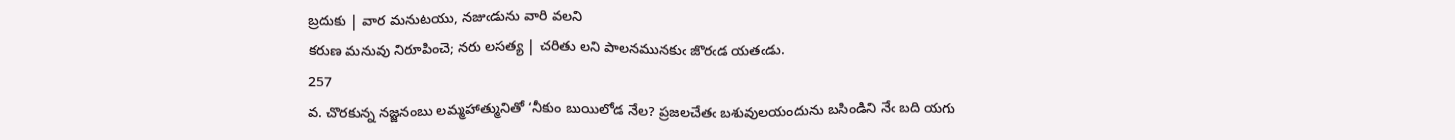బ్రదుకు | వార మనుటయు, నజుఁడును వారి వలని
కరుణ మనువు నిరూపించె; నరు లసత్య | చరితు లని పాలనమునకుఁ జొరఁడ యతఁడు.
257
వ. చొరకున్న నజ్జనంబు లమ్మహాత్మునితో ‘నీకుం బుయిలోడ నేల? ప్రజలచేతఁ బశువులయందును బసిండిని నేఁ బది యగు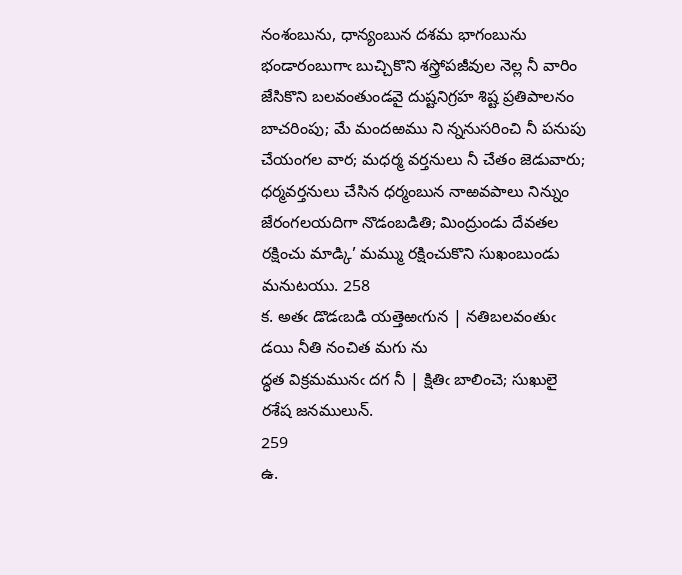నంశంబును, ధాన్యంబున దశమ భాగంబును భండారంబుగాఁ బుచ్చికొని శస్త్రోపజీవుల నెల్ల నీ వారిం జేసికొని బలవంతుండవై దుష్టనిగ్రహ శిష్ట ప్రతిపాలనం బాచరింపు; మే మందఱము ని న్ననుసరించి నీ పనుపు చేయంగల వార; మధర్మ వర్తనులు నీ చేతం జెడువారు; ధర్మవర్తనులు చేసిన ధర్మంబున నాఱవపాలు నిన్నుం జేరంగలయదిగా నొడంబడితి; మింద్రుండు దేవతల రక్షించు మాడ్కి’ మమ్ము రక్షించుకొని సుఖంబుండు మనుటయు. 258
క. అతఁ డొడఁబడి యత్తెఱఁగున | నతిబలవంతుఁ డయి నీతి నంచిత మగు ను
ద్ధత విక్రమమునఁ దగ నీ | క్షితిఁ బాలించె; సుఖులై రశేష జనములున్‌.
259
ఉ.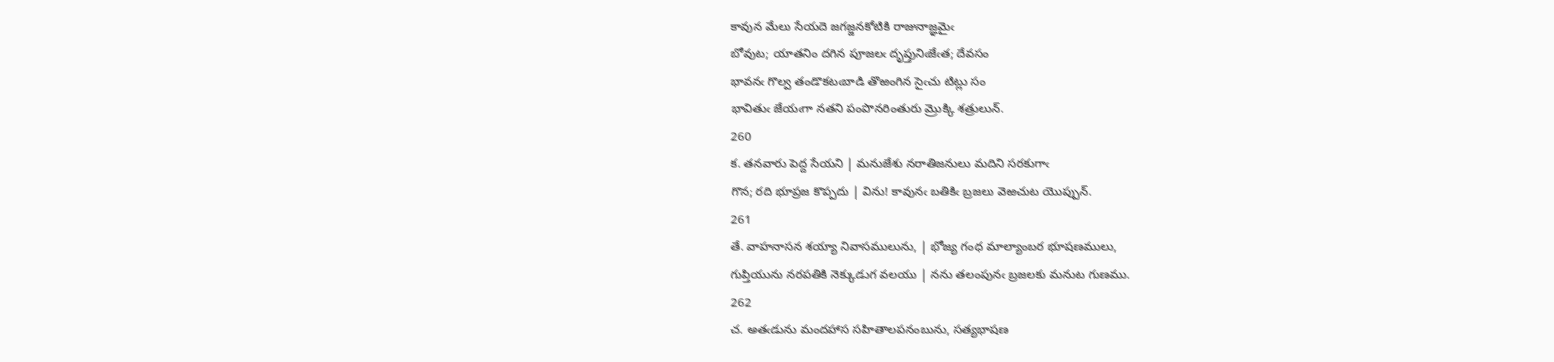కావున మేలు సేయదె జగజ్జనకోటికి రాజునాజ్ఞమైఁ
బోవుట; యాతనిం దగిన పూజలఁ దృప్తునిఁజేఁత; దేవసం
భావనఁ గొల్వ తండొకటఁబాడి తొఱంగిన సైఁచు టిట్లు సం
భావితుఁ జేయఁగా నతని పంపొనరింతురు మ్రొక్కి శత్రులున్‌.
260
క. తనవారు పెద్ద సేయని | మనుజేశు నరాతిజనులు మదిని సరకుగాఁ
గొన; రది భూప్రజ కొప్పదు | విను! కావునఁ బతికిఁ బ్రజలు వెఱచుట యొప్పున్‌.
261
తే. వాహనాసన శయ్యా నివాసములును, | భోజ్య గంధ మాల్యాంబర భూషణములు,
గుప్తియును నరపతికి నెక్కుడుగ వలయు | నను తలంపునఁ బ్రజలకు మనుట గుణము.
262
చ. అతఁడును మందహాస సహితాలపనంబును, సత్యభాషణ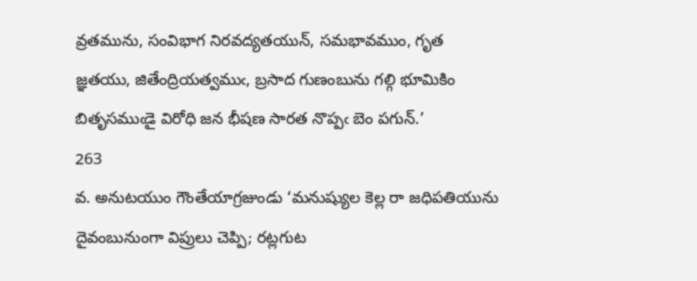వ్రతమును, సంవిభాగ నిరవద్యతయున్‌, సమభావముం, గృత
జ్ఞతయు, జితేంద్రియత్వముఁ, బ్రసాద గుణంబును గల్గి భూమికిం
బితృసముఁడై విరోధి జన భీషణ సారత నొప్పఁ బెం పగున్‌.’
263
వ. అనుటయుం గౌంతేయాగ్రజుండు ‘మనుష్యుల కెల్ల రా జధిపతియును దైవంబునుంగా విప్రులు చెప్పి; రట్లగుట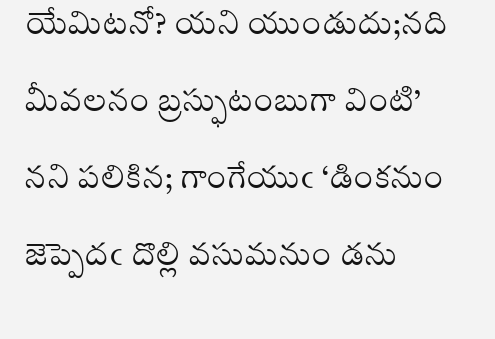యేమిటనో? యని యుండుదు;నది మీవలనం బ్రస్ఫుటంబుగా వింటి’ నని పలికిన; గాంగేయుఁ ‘డింకనుం జెప్పెదఁ దొల్లి వసుమనుం డను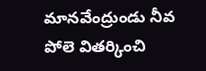మానవేంద్రుండు నీవ పోలె వితర్కించి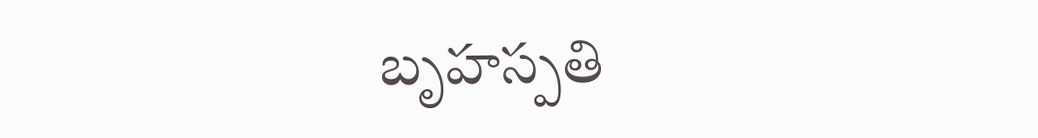బృహస్పతి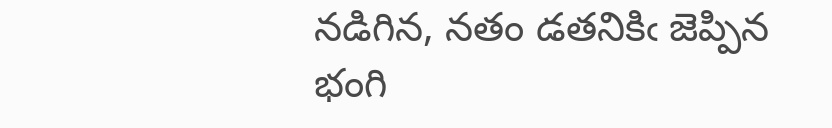నడిగిన, నతం డతనికిఁ జెప్పిన భంగి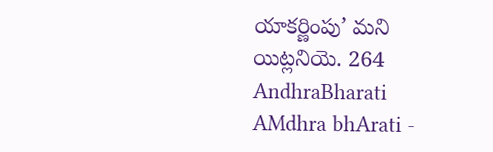యాకర్ణింపు’ మని యిట్లనియె. 264
AndhraBharati AMdhra bhArati -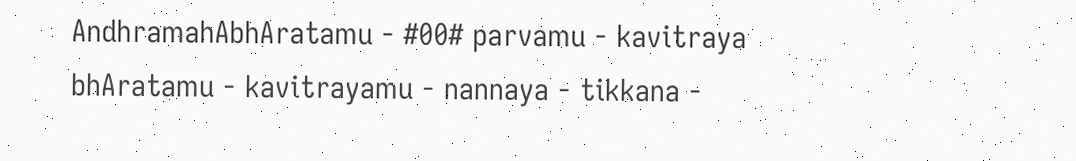AndhramahAbhAratamu - #00# parvamu - kavitraya bhAratamu - kavitrayamu - nannaya - tikkana -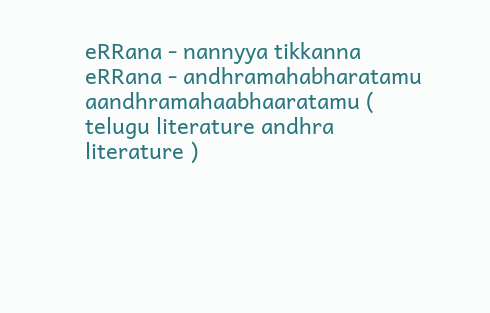eRRana - nannyya tikkanna eRRana - andhramahabharatamu aandhramahaabhaaratamu ( telugu literature andhra literature )